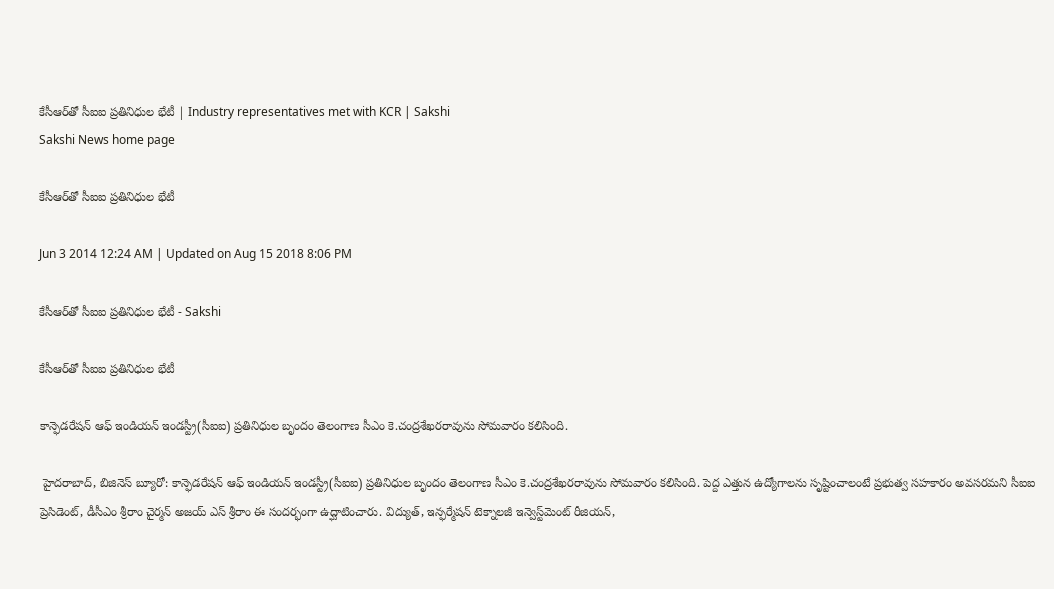కేసీఆర్‌తో సీఐఐ ప్రతినిధుల భేటీ | Industry representatives met with KCR | Sakshi
Sakshi News home page

కేసీఆర్‌తో సీఐఐ ప్రతినిధుల భేటీ

Jun 3 2014 12:24 AM | Updated on Aug 15 2018 8:06 PM

కేసీఆర్‌తో సీఐఐ ప్రతినిధుల భేటీ - Sakshi

కేసీఆర్‌తో సీఐఐ ప్రతినిధుల భేటీ

కాన్ఫెడరేషన్ ఆఫ్ ఇండియన్ ఇండస్ట్రీ(సీఐఐ) ప్రతినిధుల బృందం తెలంగాణ సీఎం కె.చంద్రశేఖరరావును సోమవారం కలిసింది.

 హైదరాబాద్, బిజినెస్ బ్యూరో: కాన్ఫెడరేషన్ ఆఫ్ ఇండియన్ ఇండస్ట్రీ(సీఐఐ) ప్రతినిధుల బృందం తెలంగాణ సీఎం కె.చంద్రశేఖరరావును సోమవారం కలిసింది. పెద్ద ఎత్తున ఉద్యోగాలను సృష్టించాలంటే ప్రభుత్వ సహకారం అవసరమని సీఐఐ ప్రెసిడెంట్, డీసీఎం శ్రీరాం చైర్మన్ అజయ్ ఎస్ శ్రీరాం ఈ సందర్భంగా ఉద్ఘాటించారు. విద్యుత్, ఇన్ఫర్మేషన్ టెక్నాలజీ ఇన్వెస్ట్‌మెంట్ రీజియన్,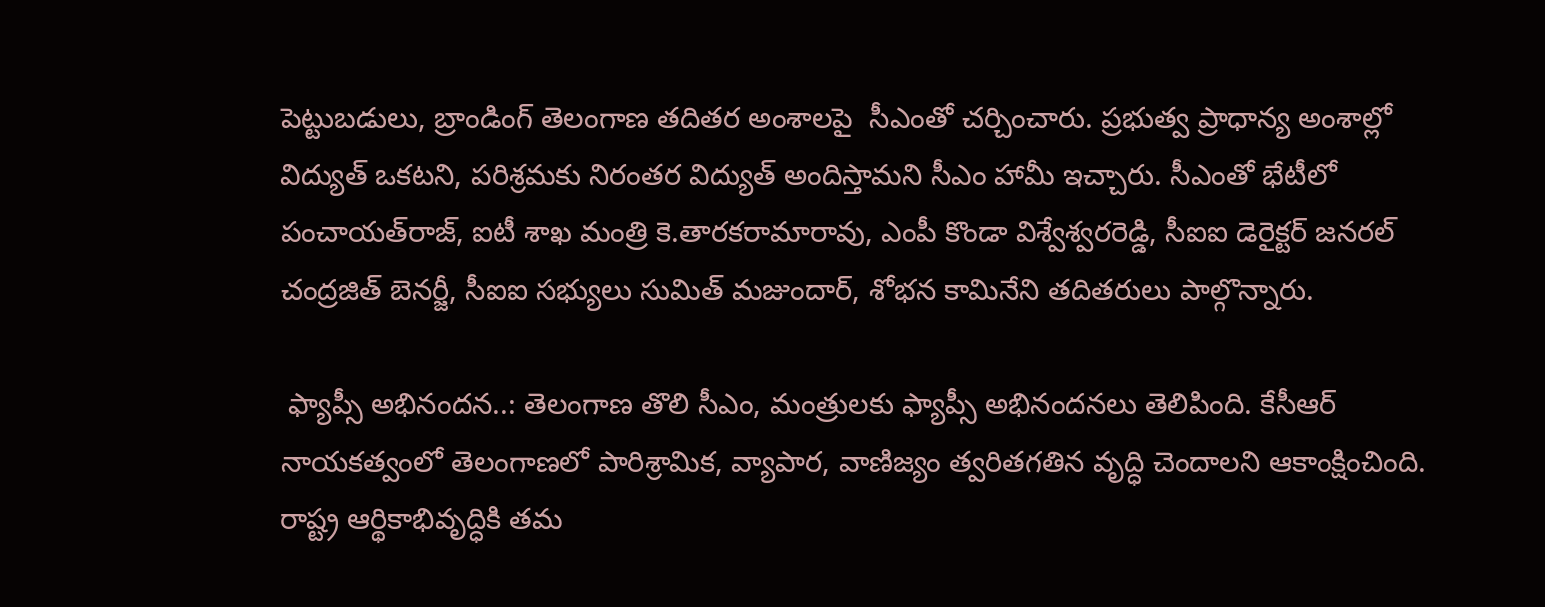పెట్టుబడులు, బ్రాండింగ్ తెలంగాణ తదితర అంశాలపై  సీఎంతో చర్చించారు. ప్రభుత్వ ప్రాధాన్య అంశాల్లో విద్యుత్ ఒకటని, పరిశ్రమకు నిరంతర విద్యుత్ అందిస్తామని సీఎం హామీ ఇచ్చారు. సీఎంతో భేటీలో పంచాయత్‌రాజ్, ఐటీ శాఖ మంత్రి కె.తారకరామారావు, ఎంపీ కొండా విశ్వేశ్వరరెడ్డి, సీఐఐ డెరైక్టర్ జనరల్ చంద్రజిత్ బెనర్జీ, సీఐఐ సభ్యులు సుమిత్ మజుందార్, శోభన కామినేని తదితరులు పాల్గొన్నారు.

 ఫ్యాప్సీ అభినందన..: తెలంగాణ తొలి సీఎం, మంత్రులకు ఫ్యాప్సీ అభినందనలు తెలిపింది. కేసీఆర్ నాయకత్వంలో తెలంగాణలో పారిశ్రామిక, వ్యాపార, వాణిజ్యం త్వరితగతిన వృద్ధి చెందాలని ఆకాంక్షించింది. రాష్ట్ర ఆర్థికాభివృద్ధికి తమ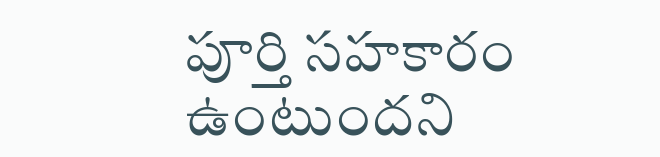పూర్తి సహకారం ఉంటుందని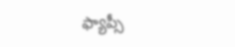ఫ్యాప్సీ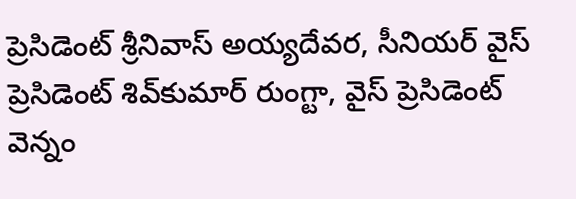ప్రెసిడెంట్ శ్రీనివాస్ అయ్యదేవర, సీనియర్ వైస్ ప్రెసిడెంట్ శివ్‌కుమార్ రుంగ్టా, వైస్ ప్రెసిడెంట్ వెన్నం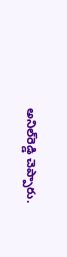అనిల్‌రెడ్డి చెప్పారు.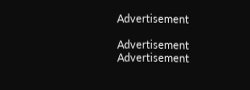Advertisement

Advertisement
Advertisement